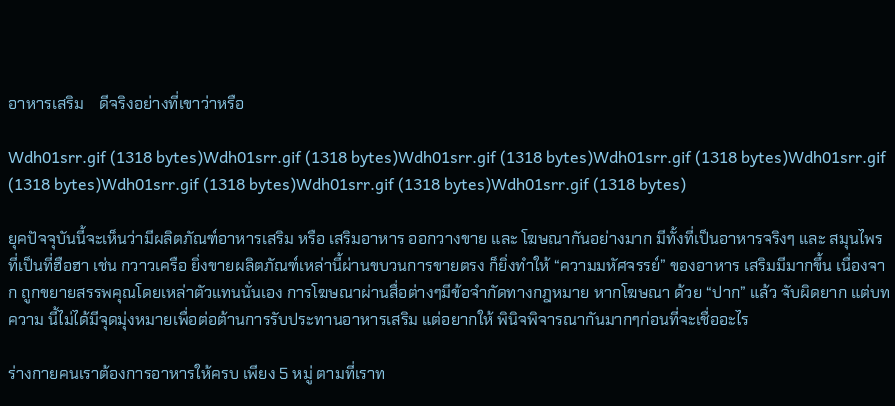อาหารเสริม    ดีจริงอย่างที่เขาว่าหรือ

Wdh01srr.gif (1318 bytes)Wdh01srr.gif (1318 bytes)Wdh01srr.gif (1318 bytes)Wdh01srr.gif (1318 bytes)Wdh01srr.gif (1318 bytes)Wdh01srr.gif (1318 bytes)Wdh01srr.gif (1318 bytes)Wdh01srr.gif (1318 bytes)

ยุคปัจจุบันนี้จะเห็นว่ามีผลิตภัณฑ์อาหารเสริม หรือ เสริมอาหาร ออกวางขาย และ โฆษณากันอย่างมาก มีทั้งที่เป็นอาหารจริงๆ และ สมุนไพร ที่เป็นที่ฮือฮา เช่น กวาวเครือ ยิ่งขายผลิตภัณฑ์เหล่านี้ผ่านขบวนการขายตรง ก็ยิ่งทำให้ “ความมหัศจรรย์” ของอาหาร เสริมมีมากขึ้น เนื่องจาก ถูกขยายสรรพคุณโดยเหล่าตัวแทนนั่นเอง การโฆษณาผ่านสื่อต่างๆมีข้อจำกัดทางกฎหมาย หากโฆษณา ด้วย “ปาก” แล้ว จับผิดยาก แต่บทความ นี้ไม่ได้มีจุดมุ่งหมายเพื่อต่อต้านการรับประทานอาหารเสริม แต่อยากให้ พินิจพิจารณากันมากๆก่อนที่จะเชื่ออะไร

ร่างกายคนเราต้องการอาหารให้ครบ เพียง 5 หมู่ ตามที่เราท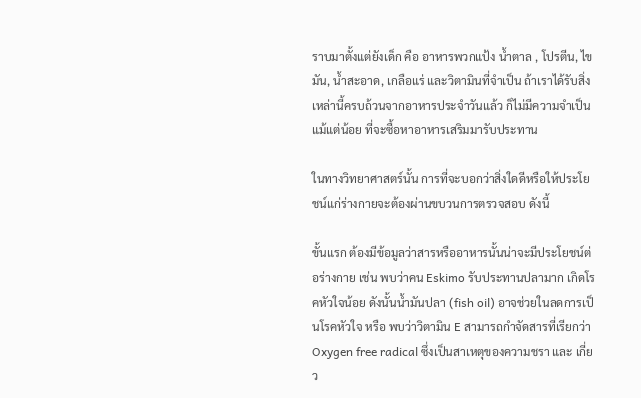ราบมาตั้งแต่ยังเด็ก คือ อาหารพวกแป้ง น้ำตาล , โปรตีน, ไขมัน, น้ำสะอาด, เกลือแร่ และวิตามินที่จำเป็น ถ้าเราได้รับสิ่งเหล่านี้ครบถ้วนจากอาหารประจำวันแล้ว ก็ไม่มีความจำเป็นแม้แต่น้อย ที่จะซื้อหาอาหารเสริมมารับประทาน

ในทางวิทยาศาสตร์นั้น การที่จะบอกว่าสิ่งใดดีหรือให้ประโยชน์แก่ร่างกายจะต้องผ่านขบวนการตรวจสอบ ดังนี้

ขั้นแรก ต้องมีข้อมูลว่าสารหรืออาหารนั้นน่าจะมีประโยชน์ต่อร่างกาย เช่น พบว่าคน Eskimo รับประทานปลามาก เกิดโรคหัวใจน้อย ดังนั้นน้ำมันปลา (fish oil) อาจช่วยในลดการเป็นโรคหัวใจ หรือ พบว่าวิตามิน E สามารถกำจัดสารที่เรียกว่า Oxygen free radical ซึ่งเป็นสาเหตุของความชรา และ เกี่ยว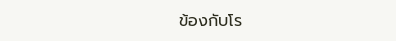ข้องกับโร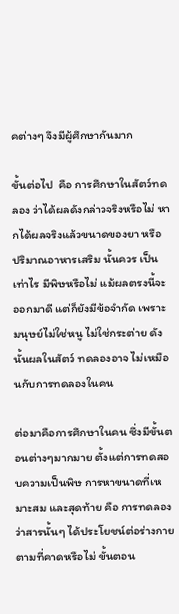คต่างๆ จึงมีผู้ศึกษากันมาก

ขั้นต่อไป  คือ การศึกษาในสัตว์ทดลอง ว่าได้ผลดังกล่าวจริงหรือไม่ หากได้ผลจริงแล้วขนาดของยา หรือ ปริมาณอาหารเสริม นั้นควร เป็นเท่าไร มีพิษหรือไม่ แม้ผลตรงนี้จะออกมาดี แต่ก็ยังมีข้อจำกัด เพราะมนุษย์ไม่ใช่หนู ไม่ใช่กระต่าย ดังนั้นผลในสัตว์ ทดลองอาจ ไม่เหมือนกับการทดลองในคน

ต่อมาคือการศึกษาในคน ซึ่งมีขั้นตอนต่างๆมากมาย ตั้งแต่การทดสอบความเป็นพิษ การหาขนาดที่เหมาะสม และสุดท้าย คือ การทดลองว่าสารนั้นๆ ได้ประโยชน์ต่อร่างกายตามที่คาดหรือไม่ ขั้นตอน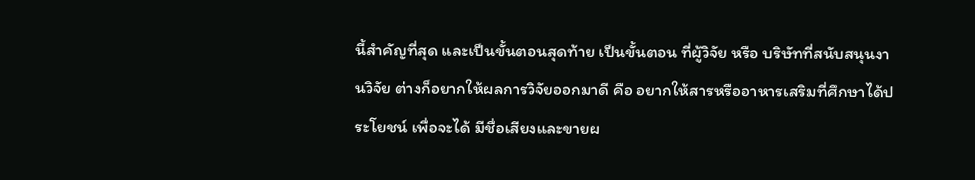นี้สำคัญที่สุด และเป็นขั้นตอนสุดท้าย เป็นขั้นตอน ที่ผู้วิจัย หรือ บริษัทที่สนับสนุนงานวิจัย ต่างก็อยากให้ผลการวิจัยออกมาดี คือ อยากให้สารหรืออาหารเสริมที่ศึกษาได้ประโยชน์ เพื่อจะได้ มีชื่อเสียงและขายผ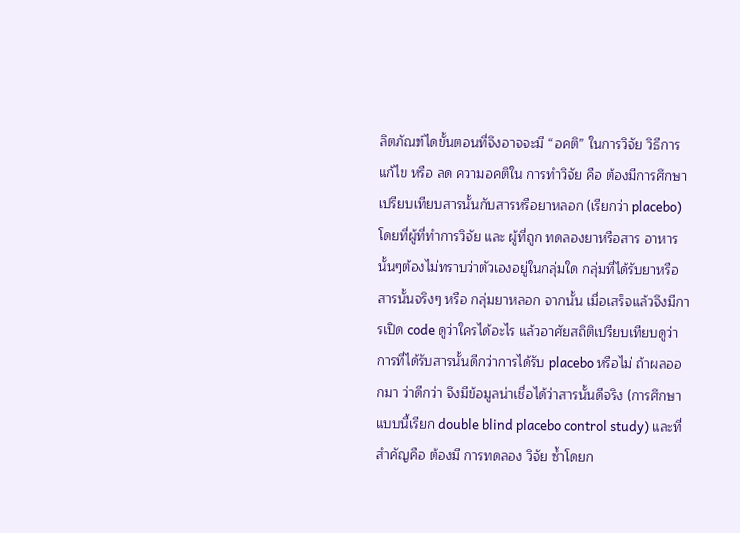ลิตภัณฑ์ไดขั้นตอนที่จึงอาจจะมี “อคติ” ในการวิจัย วิธีการแก้ไข หรือ ลด ความอคติใน การทำวิจัย คือ ต้องมีการศึกษาเปรียบเทียบสารนั้นกับสารหรือยาหลอก (เรียกว่า placebo) โดยที่ผู้ที่ทำการวิจัย และ ผู้ที่ถูก ทดลองยาหรือสาร อาหารนั้นๆต้องไม่ทราบว่าตัวเองอยู่ในกลุ่มใด กลุ่มที่ได้รับยาหรือสารนั้นจริงๆ หรือ กลุ่มยาหลอก จากนั้น เมื่อเสร็จแล้วจึงมีการเปิด code ดูว่าใครได้อะไร แล้วอาศัยสถิติเปรียบเทียบดูว่า การที่ได้รับสารนั้นดีกว่าการได้รับ placebo หรือไม่ ถ้าผลออกมา ว่าดีกว่า จึงมีข้อมูลน่าเชื่อได้ว่าสารนั้นดีจริง (การศึกษาแบบนี้เรียก double blind placebo control study) และที่สำคัญคือ ต้องมี การทดลอง วิจัย ซ้ำโดยก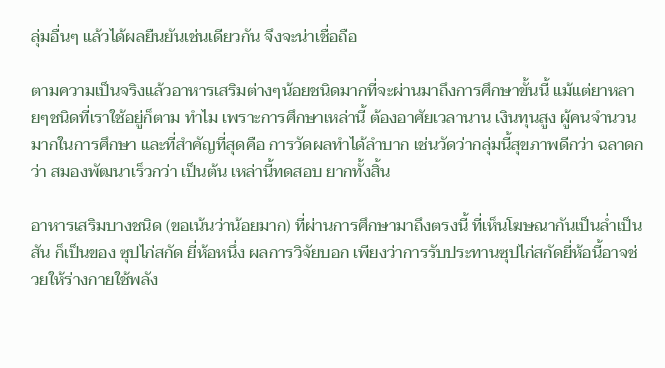ลุ่มอื่นๆ แล้วได้ผลยืนยันเช่นเดียวกัน จึงจะน่าเชื่อถือ

ตามความเป็นจริงแล้วอาหารเสริมต่างๆน้อยชนิดมากที่จะผ่านมาถึงการศึกษาขั้นนี้ แม้แต่ยาหลายๆชนิดที่เราใช้อยู่ก็ตาม ทำไม เพราะการศึกษาเหล่านี้ ต้องอาศัยเวลานาน เงินทุนสูง ผู้คนจำนวนมากในการศึกษา และที่สำคัญที่สุดคือ การวัดผลทำได้ลำบาก เช่นวัดว่ากลุ่มนี้สุขภาพดีกว่า ฉลาดกว่า สมองพัฒนาเร็วกว่า เป็นต้น เหล่านี้ทดสอบ ยากทั้งสิ้น

อาหารเสริมบางชนิด (ขอเน้นว่าน้อยมาก) ที่ผ่านการศึกษามาถึงตรงนี้ ที่เห็นโฆษณากันเป็นล่ำเป็นสัน ก็เป็นของ ซุปไก่สกัด ยี่ห้อหนึ่ง ผลการวิจัยบอก เพียงว่าการรับประทานซุปไก่สกัดยี่ห้อนี้อาจช่วยให้ร่างกายใช้พลัง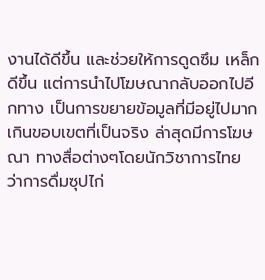งานได้ดีขึ้น และช่วยให้การดูดซึม เหล็กดีขึ้น แต่การนำไปโฆษณากลับออกไปอีกทาง เป็นการขยายข้อมูลที่มีอยู่ไปมากเกินขอบเขตที่เป็นจริง ล่าสุดมีการโฆษณา ทางสื่อต่างๆโดยนักวิชาการไทย ว่าการดื่มซุปไก่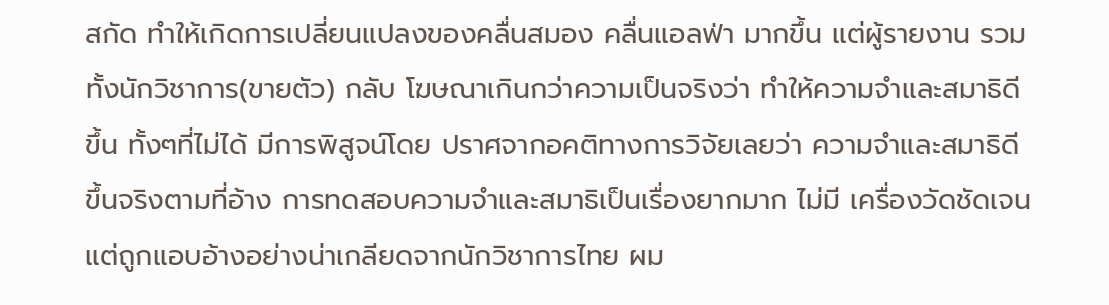สกัด ทำให้เกิดการเปลี่ยนแปลงของคลื่นสมอง คลื่นแอลฟ่า มากขึ้น แต่ผู้รายงาน รวมทั้งนักวิชาการ(ขายตัว) กลับ โฆษณาเกินกว่าความเป็นจริงว่า ทำให้ความจำและสมาธิดีขึ้น ทั้งๆที่ไม่ได้ มีการพิสูจน์โดย ปราศจากอคติทางการวิจัยเลยว่า ความจำและสมาธิดีขึ้นจริงตามที่อ้าง การทดสอบความจำและสมาธิเป็นเรื่องยากมาก ไม่มี เครื่องวัดชัดเจน แต่ถูกแอบอ้างอย่างน่าเกลียดจากนักวิชาการไทย ผม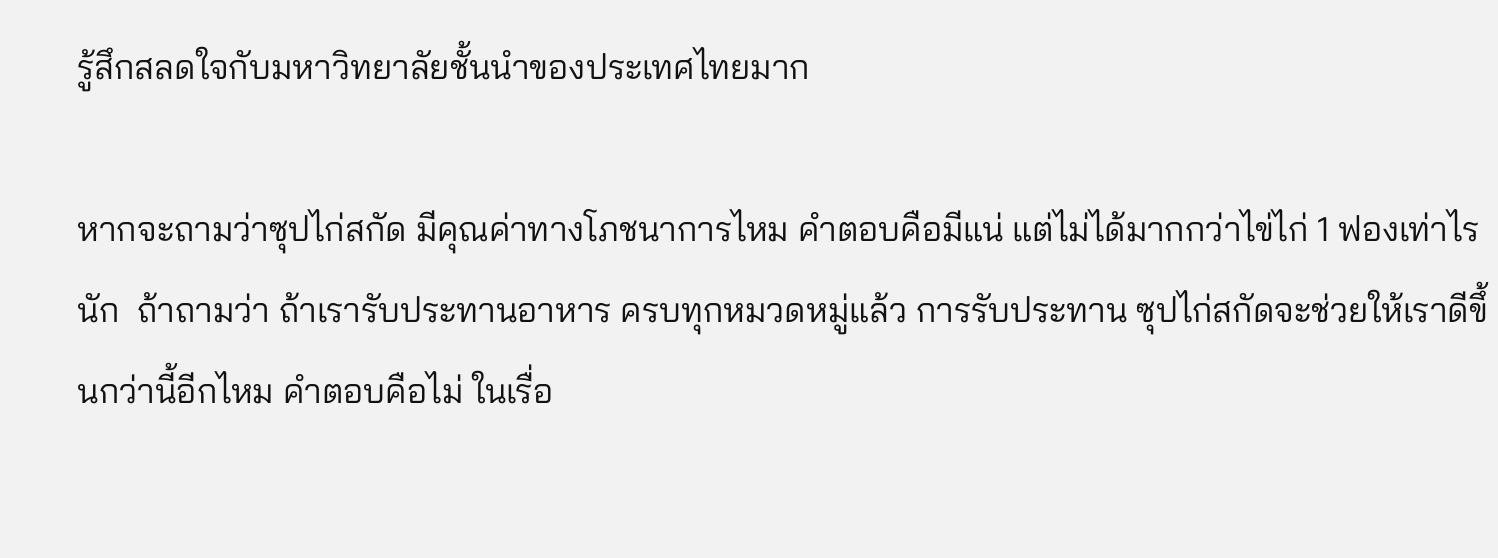รู้สึกสลดใจกับมหาวิทยาลัยชั้นนำของประเทศไทยมาก

หากจะถามว่าซุปไก่สกัด มีคุณค่าทางโภชนาการไหม คำตอบคือมีแน่ แต่ไม่ได้มากกว่าไข่ไก่ 1 ฟองเท่าไรนัก  ถ้าถามว่า ถ้าเรารับประทานอาหาร ครบทุกหมวดหมู่แล้ว การรับประทาน ซุปไก่สกัดจะช่วยให้เราดีขึ้นกว่านี้อีกไหม คำตอบคือไม่ ในเรื่อ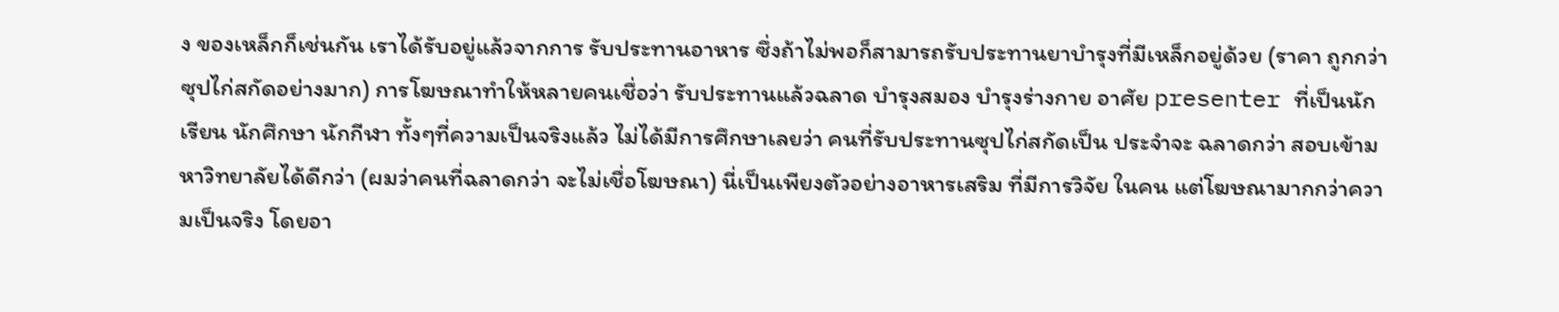ง ของเหล็กก็เช่นกัน เราได้รับอยู่แล้วจากการ รับประทานอาหาร ซึ่งถ้าไม่พอก็สามารถรับประทานยาบำรุงที่มีเหล็กอยู่ด้วย (ราคา ถูกกว่าซุปไก่สกัดอย่างมาก) การโฆษณาทำให้หลายคนเชื่อว่า รับประทานแล้วฉลาด บำรุงสมอง บำรุงร่างกาย อาศัย presenter ที่เป็นนักเรียน นักศึกษา นักกีฬา ทั้งๆที่ความเป็นจริงแล้ว ไม่ได้มีการศึกษาเลยว่า คนที่รับประทานซุปไก่สกัดเป็น ประจำจะ ฉลาดกว่า สอบเข้ามหาวิทยาลัยได้ดีกว่า (ผมว่าคนที่ฉลาดกว่า จะไม่เชื่อโฆษณา) นี่เป็นเพียงตัวอย่างอาหารเสริม ที่มีการวิจัย ในคน แต่โฆษณามากกว่าความเป็นจริง โดยอา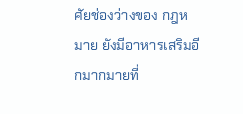ศัยช่องว่างของ กฎหมาย ยังมีอาหารเสริมอีกมากมายที่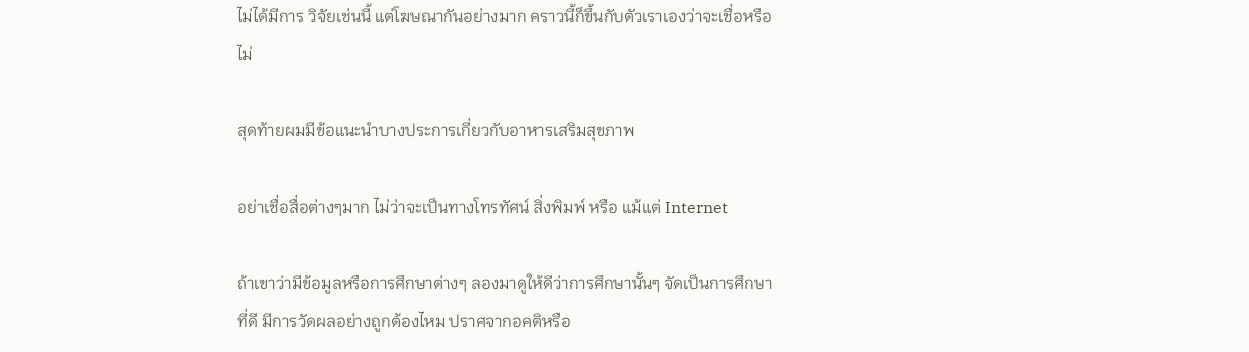ไม่ได้มีการ วิจัยเช่นนี้ แต่โฆษณากันอย่างมาก คราวนี้ก็ขึ้นกับตัวเราเองว่าจะเชื่อหรือไม่

สุดท้ายผมมีข้อแนะนำบางประการเกี่ยวกับอาหารเสริมสุขภาพ

อย่าเชื่อสื่อต่างๆมาก ไม่ว่าจะเป็นทางโทรทัศน์ สิ่งพิมพ์ หรือ แม้แต่ Internet

ถ้าเขาว่ามีข้อมูลหรือการศึกษาต่างๆ ลองมาดูให้ดีว่าการศึกษานั้นๆ จัดเป็นการศึกษาที่ดี มีการวัดผลอย่างถูกต้องไหม ปราศจากอคติหรือ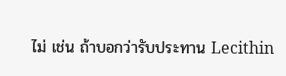ไม่ เช่น ถ้าบอกว่ารับประทาน Lecithin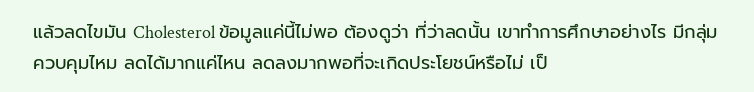แล้วลดไขมัน Cholesterol ข้อมูลแค่นี้ไม่พอ ต้องดูว่า ที่ว่าลดนั้น เขาทำการศึกษาอย่างไร มีกลุ่มควบคุมไหม ลดได้มากแค่ไหน ลดลงมากพอที่จะเกิดประโยชน์หรือไม่ เป็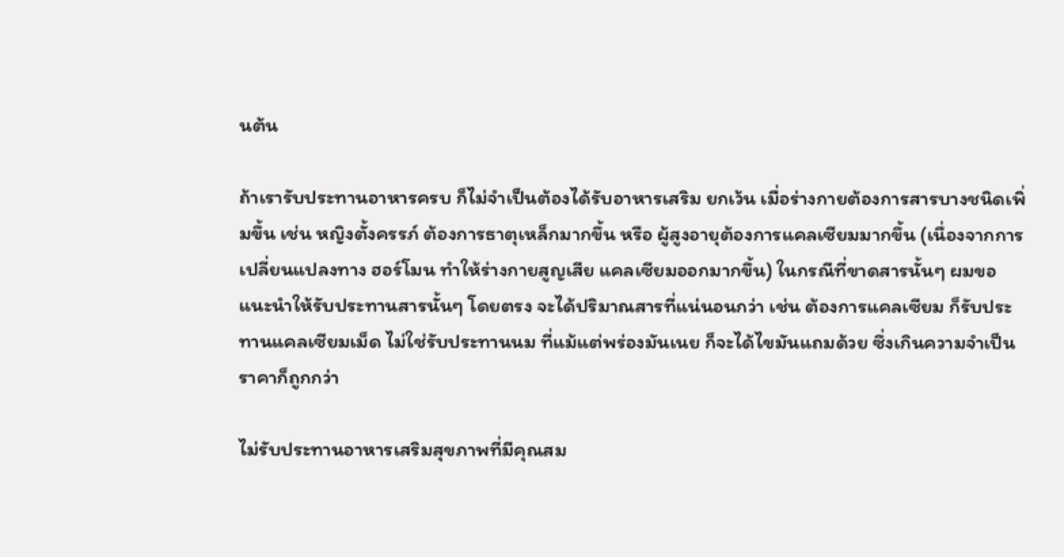นต้น

ถ้าเรารับประทานอาหารครบ ก็ไม่จำเป็นต้องได้รับอาหารเสริม ยกเว้น เมื่อร่างกายต้องการสารบางชนิดเพิ่มขึ้น เช่น หญิงตั้งครรภ์ ต้องการธาตุเหล็กมากขึ้น หรือ ผู้สูงอายุต้องการแคลเซียมมากขึ้น (เนื่องจากการเปลี่ยนแปลงทาง ฮอร์โมน ทำให้ร่างกายสูญเสีย แคลเซียมออกมากขึ้น) ในกรณีที่ขาดสารนั้นๆ ผมขอแนะนำให้รับประทานสารนั้นๆ โดยตรง จะได้ปริมาณสารที่แน่นอนกว่า เช่น ต้องการแคลเซียม ก็รับประทานแคลเซียมเม็ด ไม่ใช่รับประทานนม ที่แม้แต่พร่องมันเนย ก็จะได้ไขมันแถมด้วย ซึ่งเกินความจำเป็น ราคาก็ถูกกว่า

ไม่รับประทานอาหารเสริมสุขภาพที่มีคุณสม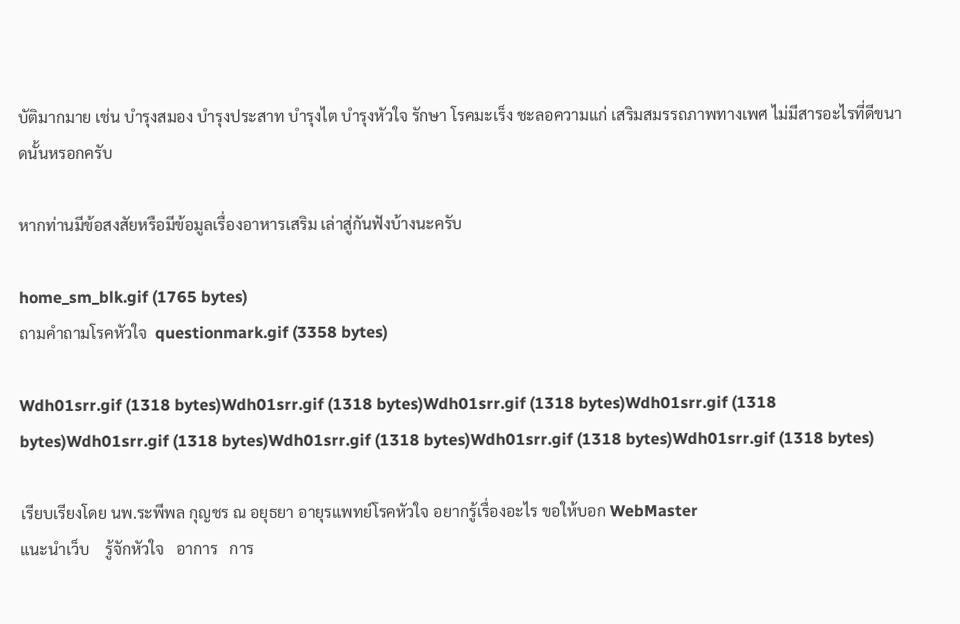บัติมากมาย เช่น บำรุงสมอง บำรุงประสาท บำรุงไต บำรุงหัวใจ รักษา โรคมะเร็ง ชะลอความแก่ เสริมสมรรถภาพทางเพศ ไม่มีสารอะไรที่ดีขนาดนั้นหรอกครับ

หากท่านมีข้อสงสัยหรือมีข้อมูลเรื่องอาหารเสริม เล่าสู่กันฟังบ้างนะครับ

home_sm_blk.gif (1765 bytes)
ถามคำถามโรคหัวใจ  questionmark.gif (3358 bytes)

Wdh01srr.gif (1318 bytes)Wdh01srr.gif (1318 bytes)Wdh01srr.gif (1318 bytes)Wdh01srr.gif (1318 bytes)Wdh01srr.gif (1318 bytes)Wdh01srr.gif (1318 bytes)Wdh01srr.gif (1318 bytes)Wdh01srr.gif (1318 bytes)

เรียบเรียงโดย นพ.ระพีพล กุญชร ณ อยุธยา อายุรแพทย์โรคหัวใจ อยากรู้เรื่องอะไร ขอให้บอก WebMaster
แนะนำเว็บ    รู้จักหัวใจ   อาการ   การ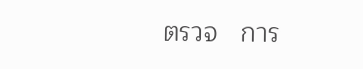ตรวจ   การ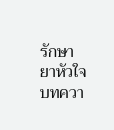รักษา    ยาหัวใจ    บทควา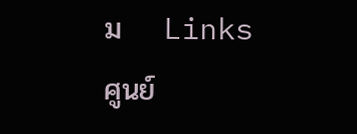ม    Links    ศูนย์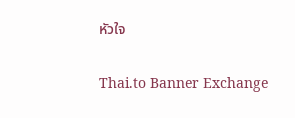หัวใจ


Thai.to Banner Exchange